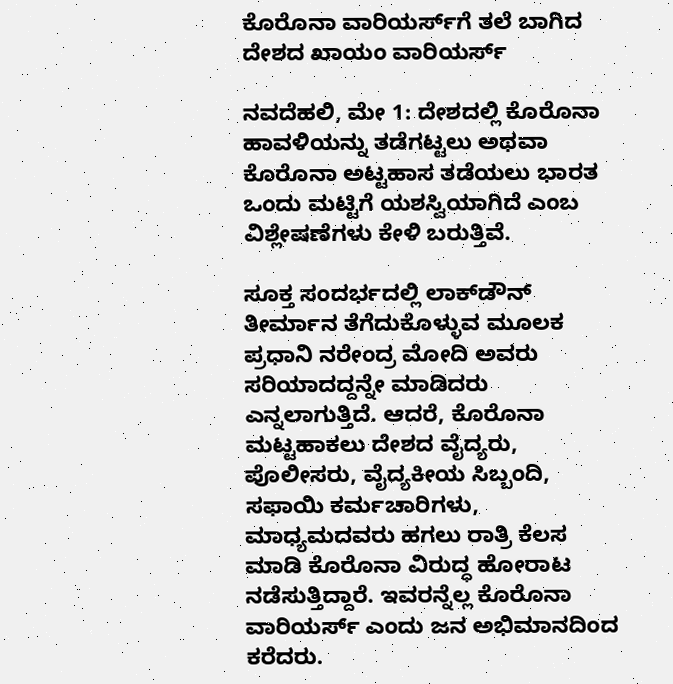ಕೊರೊನಾ ವಾರಿಯರ್ಸ್‌ಗೆ ತಲೆ ಬಾಗಿದ ದೇಶದ ಖಾಯಂ ವಾರಿಯರ್ಸ್‌

ನವದೆಹಲಿ, ಮೇ 1: ದೇಶದಲ್ಲಿ ಕೊರೊನಾ ಹಾವಳಿಯನ್ನು ತಡೆಗಟ್ಟಲು ಅಥವಾ ಕೊರೊನಾ ಅಟ್ಟಹಾಸ ತಡೆಯಲು ಭಾರತ ಒಂದು ಮಟ್ಟಿಗೆ ಯಶಸ್ವಿಯಾಗಿದೆ ಎಂಬ ವಿಶ್ಲೇಷಣೆಗಳು ಕೇಳಿ ಬರುತ್ತಿವೆ.

ಸೂಕ್ತ ಸಂದರ್ಭದಲ್ಲಿ ಲಾಕ್‌ಡೌನ್ ತೀರ್ಮಾನ ತೆಗೆದುಕೊಳ್ಳುವ ಮೂಲಕ ಪ್ರಧಾನಿ ನರೇಂದ್ರ ಮೋದಿ ಅವರು ಸರಿಯಾದದ್ದನ್ನೇ ಮಾಡಿದರು ಎನ್ನಲಾಗುತ್ತಿದೆ. ಆದರೆ, ಕೊರೊನಾ ಮಟ್ಟಹಾಕಲು ದೇಶದ ವೈದ್ಯರು, ಪೊಲೀಸರು, ವೈದ್ಯಕೀಯ ಸಿಬ್ಬಂದಿ, ಸಫಾಯಿ ಕರ್ಮಚಾರಿಗಳು, ಮಾಧ್ಯಮದವರು ಹಗಲು ರಾತ್ರಿ ಕೆಲಸ ಮಾಡಿ ಕೊರೊನಾ ವಿರುದ್ಧ ಹೋರಾಟ ನಡೆಸುತ್ತಿದ್ದಾರೆ. ಇವರನ್ನೆಲ್ಲ ಕೊರೊನಾ ವಾರಿಯರ್ಸ್‌ ಎಂದು ಜನ ಅಭಿಮಾನದಿಂದ ಕರೆದರು.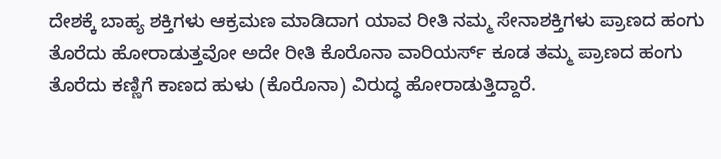ದೇಶಕ್ಕೆ ಬಾಹ್ಯ ಶಕ್ತಿಗಳು ಆಕ್ರಮಣ ಮಾಡಿದಾಗ ಯಾವ ರೀತಿ ನಮ್ಮ ಸೇನಾಶಕ್ತಿಗಳು ಪ್ರಾಣದ ಹಂಗು ತೊರೆದು ಹೋರಾಡುತ್ತವೋ ಅದೇ ರೀತಿ ಕೊರೊನಾ ವಾರಿಯರ್ಸ್‌ ಕೂಡ ತಮ್ಮ ಪ್ರಾಣದ ಹಂಗು ತೊರೆದು ಕಣ್ಣಿಗೆ ಕಾಣದ ಹುಳು (ಕೊರೊನಾ) ವಿರುದ್ಧ ಹೋರಾಡುತ್ತಿದ್ದಾರೆ.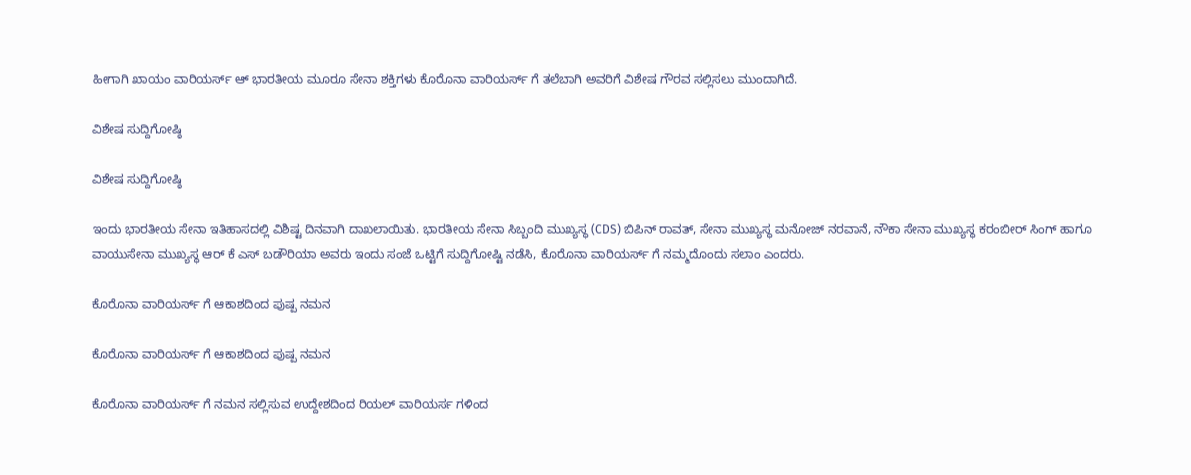ಹೀಗಾಗಿ ಖಾಯಂ ವಾರಿಯರ್ಸ್‌ ಆ್ ಭಾರತೀಯ ಮೂರೂ ಸೇನಾ ಶಕ್ತಿಗಳು ಕೊರೊನಾ ವಾರಿಯರ್ಸ್‌ ಗೆ ತಲೆಬಾಗಿ ಅವರಿಗೆ ವಿಶೇಷ ಗೌರವ ಸಲ್ಲಿಸಲು ಮುಂದಾಗಿದೆ.

ವಿಶೇಷ ಸುದ್ದಿಗೋಷ್ಠಿ

ವಿಶೇಷ ಸುದ್ದಿಗೋಷ್ಠಿ

ಇಂದು ಭಾರತೀಯ ಸೇನಾ ಇತಿಹಾಸದಲ್ಲಿ ವಿಶಿಷ್ಟ ದಿನವಾಗಿ ದಾಖಲಾಯಿತು. ಭಾರತೀಯ ಸೇನಾ ಸಿಬ್ಬಂದಿ ಮುಖ್ಯಸ್ಥ (CDS) ಬಿಪಿನ್ ರಾವತ್, ಸೇನಾ ಮುಖ್ಯಸ್ಥ ಮನೋಜ್ ನರವಾನೆ, ನೌಕಾ ಸೇನಾ ಮುಖ್ಯಸ್ಥ ಕರಂಬೀರ್ ಸಿಂಗ್ ಹಾಗೂ ವಾಯುಸೇನಾ ಮುಖ್ಯಸ್ಥ ಆರ್ ಕೆ ಎಸ್ ಬಡೌರಿಯಾ ಅವರು ಇಂದು ಸಂಜೆ ಒಟ್ಟಿಗೆ ಸುದ್ದಿಗೋಷ್ಟಿ ನಡೆಸಿ, ಕೊರೊನಾ ವಾರಿಯರ್ಸ್‌ ಗೆ ನಮ್ಮದೊಂದು ಸಲಾಂ ಎಂದರು.

ಕೊರೊನಾ ವಾರಿಯರ್ಸ್‌ ಗೆ ಆಕಾಶದಿಂದ ಪುಷ್ಪ ನಮನ

ಕೊರೊನಾ ವಾರಿಯರ್ಸ್‌ ಗೆ ಆಕಾಶದಿಂದ ಪುಷ್ಪ ನಮನ

ಕೊರೊನಾ ವಾರಿಯರ್ಸ್‌ ಗೆ ನಮನ ಸಲ್ಲಿಸುವ ಉದ್ದೇಶದಿಂದ ರಿಯಲ್ ವಾರಿಯರ್ಸ ಗಳಿಂದ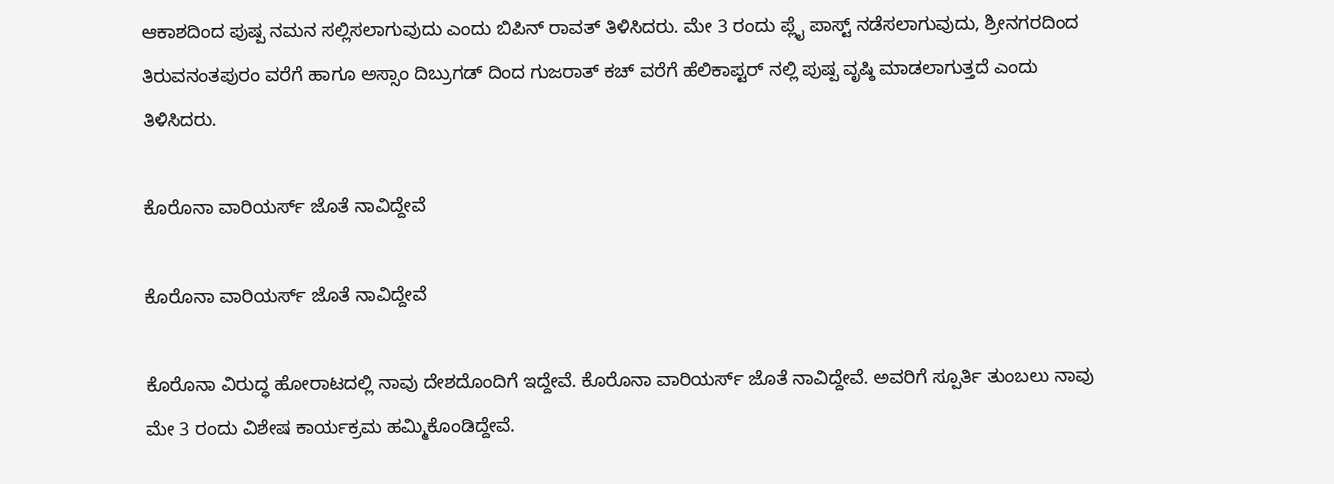ಆಕಾಶದಿಂದ ಪುಷ್ಪ ನಮನ ಸಲ್ಲಿಸಲಾಗುವುದು ಎಂದು ಬಿಪಿನ್ ರಾವತ್ ತಿಳಿಸಿದರು. ಮೇ 3 ರಂದು ಪ್ಲೈ ಪಾಸ್ಟ್ ನಡೆಸಲಾಗುವುದು, ಶ್ರೀನಗರದಿಂದ ತಿರುವನಂತಪುರಂ ವರೆಗೆ ಹಾಗೂ ಅಸ್ಸಾಂ ದಿಬ್ರುಗಡ್ ದಿಂದ ಗುಜರಾತ್ ಕಚ್ ವರೆಗೆ ಹೆಲಿಕಾಪ್ಟರ್ ನಲ್ಲಿ ಪುಷ್ಪ ವೃಷ್ಠಿ ಮಾಡಲಾಗುತ್ತದೆ ಎಂದು ತಿಳಿಸಿದರು.

ಕೊರೊನಾ ವಾರಿಯರ್ಸ್‌ ಜೊತೆ ನಾವಿದ್ದೇವೆ

ಕೊರೊನಾ ವಾರಿಯರ್ಸ್‌ ಜೊತೆ ನಾವಿದ್ದೇವೆ

ಕೊರೊನಾ ವಿರುದ್ಧ ಹೋರಾಟದಲ್ಲಿ ನಾವು ದೇಶದೊಂದಿಗೆ ಇದ್ದೇವೆ. ಕೊರೊನಾ ವಾರಿಯರ್ಸ್‌ ಜೊತೆ ನಾವಿದ್ದೇವೆ. ಅವರಿಗೆ ಸ್ಪೂರ್ತಿ ತುಂಬಲು ನಾವು ಮೇ 3 ರಂದು ವಿಶೇಷ ಕಾರ್ಯಕ್ರಮ ಹಮ್ಮಿಕೊಂಡಿದ್ದೇವೆ.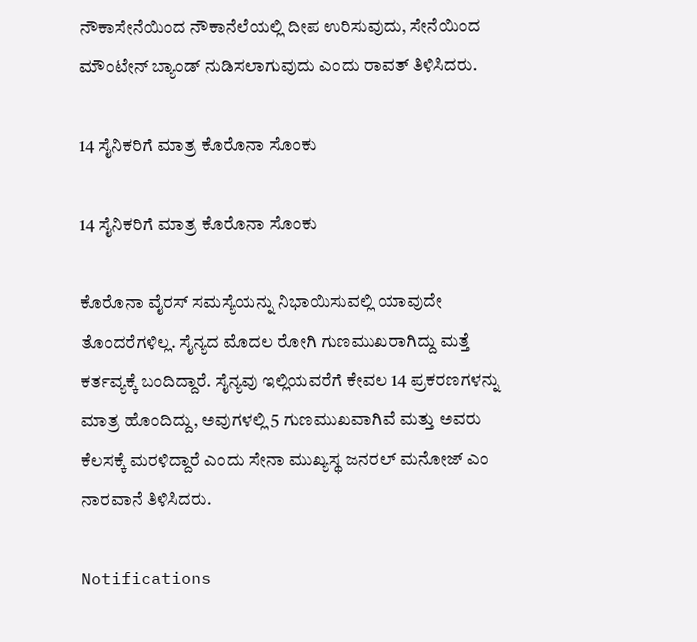ನೌಕಾಸೇನೆಯಿಂದ ನೌಕಾನೆಲೆಯಲ್ಲಿ ದೀಪ ಉರಿಸುವುದು, ಸೇನೆಯಿಂದ ಮೌಂಟೇನ್ ಬ್ಯಾಂಡ್ ನುಡಿಸಲಾಗುವುದು ಎಂದು ರಾವತ್ ತಿಳಿಸಿದರು.

14 ಸೈನಿಕರಿಗೆ ಮಾತ್ರ ಕೊರೊನಾ ಸೊಂಕು

14 ಸೈನಿಕರಿಗೆ ಮಾತ್ರ ಕೊರೊನಾ ಸೊಂಕು

ಕೊರೊನಾ ವೈರಸ್ ಸಮಸ್ಯೆಯನ್ನು ನಿಭಾಯಿಸುವಲ್ಲಿ ಯಾವುದೇ ತೊಂದರೆಗಳಿಲ್ಲ. ಸೈನ್ಯದ ಮೊದಲ ರೋಗಿ ಗುಣಮುಖರಾಗಿದ್ದು ಮತ್ತೆ ಕರ್ತವ್ಯಕ್ಕೆ ಬಂದಿದ್ದಾರೆ. ಸೈನ್ಯವು ಇಲ್ಲಿಯವರೆಗೆ ಕೇವಲ 14 ಪ್ರಕರಣಗಳನ್ನು ಮಾತ್ರ ಹೊಂದಿದ್ದು, ಅವುಗಳಲ್ಲಿ 5 ಗುಣಮುಖವಾಗಿವೆ ಮತ್ತು ಅವರು ಕೆಲಸಕ್ಕೆ ಮರಳಿದ್ದಾರೆ ಎಂದು ಸೇನಾ ಮುಖ್ಯಸ್ಥ ಜನರಲ್ ಮನೋಜ್ ಎಂ ನಾರವಾನೆ ತಿಳಿಸಿದರು.

Notifications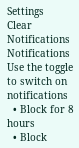Settings
Clear Notifications
Notifications
Use the toggle to switch on notifications
  • Block for 8 hours
  • Block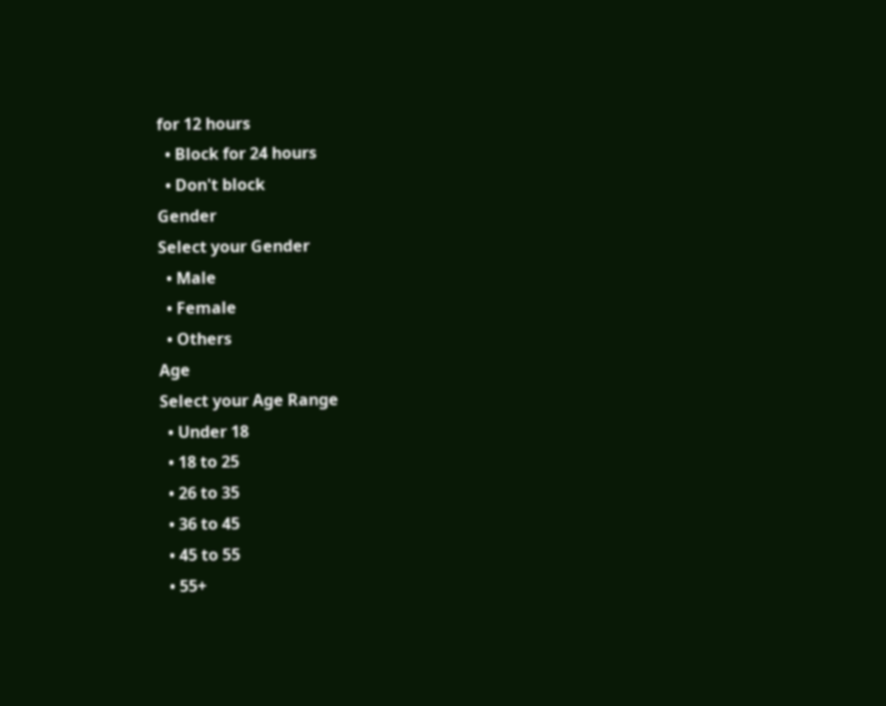for 12 hours
  • Block for 24 hours
  • Don't block
Gender
Select your Gender
  • Male
  • Female
  • Others
Age
Select your Age Range
  • Under 18
  • 18 to 25
  • 26 to 35
  • 36 to 45
  • 45 to 55
  • 55+